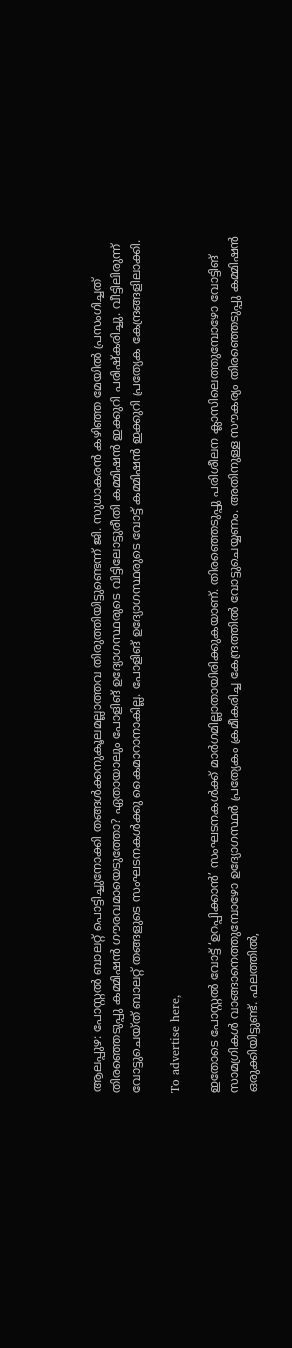ആലപ്പുഴ: പോസ്റ്റൽ ബാലറ്റ് പൊട്ടിച്ചുനോക്കി തങ്ങൾക്കനുകൂലമല്ലാത്തവ തിരുത്തിയിട്ടുണ്ടെന്ന് ജി. സുധാകരൻ കഴിഞ്ഞ മേയിൽ പ്രസംഗിച്ചത് തിരഞ്ഞെടുപ്പു കമ്മിഷൻ ഗൗരവമായെടുത്തോ? ഏതായാലും പോളിങ് ഉദ്യോഗസ്ഥരുടെ വിട്ടിലോട്ടുരീതി കമ്മിഷൻ ഇക്കുറി പരിഷ്കരിച്ചു. വീട്ടിലിരുന്ന് വോട്ടുചെയ്ത് ബാലറ്റ് തങ്ങളുടെ സംഘടനകൾക്കു കൈമാറാനാകില്ല. പോളിങ് ഉദ്യോഗസ്ഥരുടെ വോട്ട് കമ്മിഷൻ ഇക്കുറി പ്രത്യേക കേന്ദ്രങ്ങളിലാക്കി.

To advertise here,

ഇതോടെ പോസ്റ്റൽ വോട്ട് ‘ഉറപ്പിക്കാൻ’ സംഘടനകൾക്ക് മാർഗമില്ലാതായിരിക്കുകയാണ്. തിരഞ്ഞെടുപ്പു പരിശീലന ക്ലാസിലെത്തുമ്പോഴോ വോട്ടിങ് സാമഗ്രികൾ വാങ്ങാനെത്തുമ്പോഴോ ഉദ്യോഗസ്ഥർ പ്രത്യേകം ക്രമീകരിച്ച കേന്ദ്രത്തിൽ വോട്ടുചെയ്യണം. അതിനുള്ള സൗകര്യം തിരഞ്ഞെടുപ്പു കമ്മിഷൻ ഒരുക്കിയിട്ടുണ്ട്. ഫലത്തിൽ,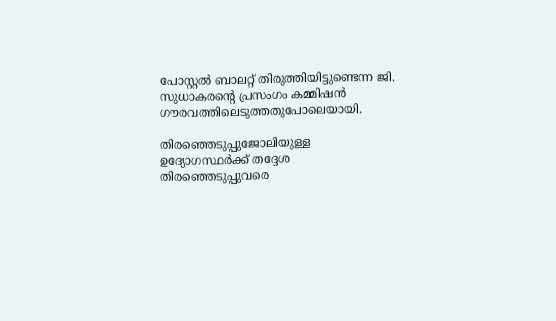പോസ്റ്റൽ ബാലറ്റ് തിരുത്തിയിട്ടുണ്ടെന്ന ജി. സുധാകരന്റെ പ്രസംഗം കമ്മിഷൻ ഗൗരവത്തിലെടുത്തതുപോലെയായി.

തിരഞ്ഞെടുപ്പുജോലിയുള്ള ഉദ്യോഗസ്ഥർക്ക് തദ്ദേശ തിരഞ്ഞെടുപ്പുവരെ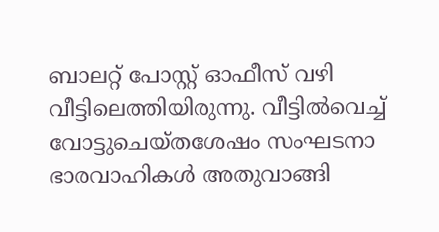ബാലറ്റ് പോസ്റ്റ്‌ ഓഫീസ് വഴി വീട്ടിലെത്തിയിരുന്നു. വീട്ടിൽവെച്ച് വോട്ടുചെയ്തശേഷം സംഘടനാ ഭാരവാഹികൾ അതുവാങ്ങി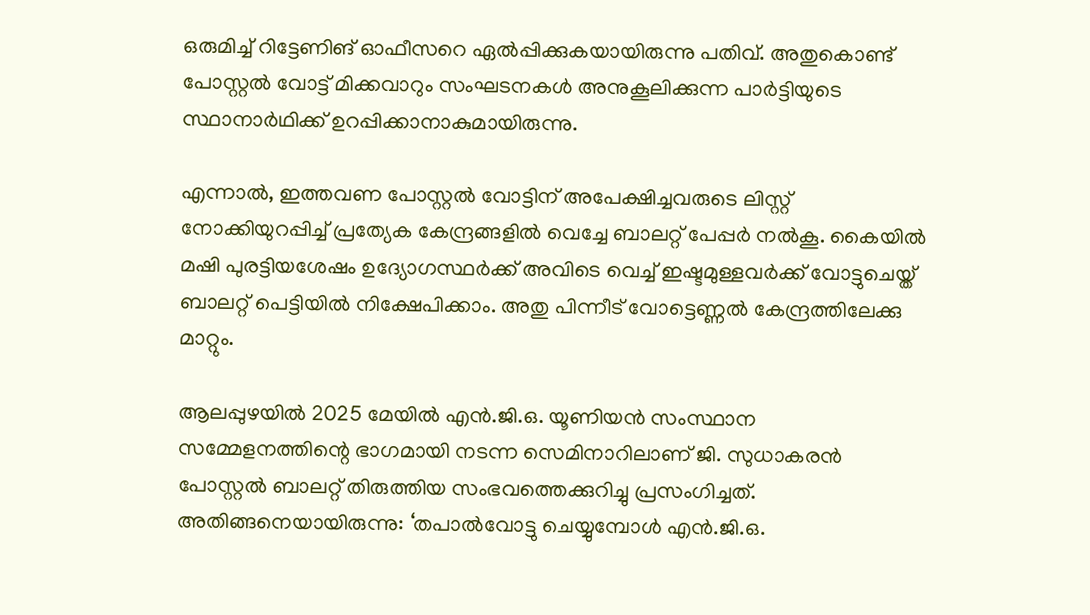ഒരുമിച്ച് റിട്ടേണിങ് ഓഫീസറെ ഏൽപ്പിക്കുകയായിരുന്നു പതിവ്. അതുകൊണ്ട് പോസ്റ്റൽ വോട്ട് മിക്കവാറും സംഘടനകൾ അനുകൂലിക്കുന്ന പാർട്ടിയുടെ സ്ഥാനാർഥിക്ക് ഉറപ്പിക്കാനാകുമായിരുന്നു.

എന്നാൽ, ഇത്തവണ പോസ്റ്റൽ വോട്ടിന് അപേക്ഷിച്ചവരുടെ ലിസ്റ്റ് നോക്കിയുറപ്പിച്ച് പ്രത്യേക കേന്ദ്രങ്ങളിൽ വെച്ചേ ബാലറ്റ് പേപ്പർ നൽകൂ. കൈയിൽ മഷി പുരട്ടിയശേഷം ഉദ്യോഗസ്ഥർക്ക് അവിടെ വെച്ച് ഇഷ്ടമുള്ളവർക്ക് വോട്ടുചെയ്ത് ബാലറ്റ് പെട്ടിയിൽ നിക്ഷേപിക്കാം. അതു പിന്നീട് വോട്ടെണ്ണൽ കേന്ദ്രത്തിലേക്കു മാറ്റും.

ആലപ്പുഴയിൽ 2025 മേയിൽ എൻ.ജി.ഒ. യൂണിയൻ സംസ്ഥാന സമ്മേളനത്തിന്റെ ഭാഗമായി നടന്ന സെമിനാറിലാണ് ജി. സുധാകരൻ പോസ്റ്റൽ ബാലറ്റ് തിരുത്തിയ സംഭവത്തെക്കുറിച്ചു പ്രസംഗിച്ചത്. അതിങ്ങനെയായിരുന്നു: ‘തപാൽവോട്ടു ചെയ്യുമ്പോൾ എൻ.ജി.ഒ.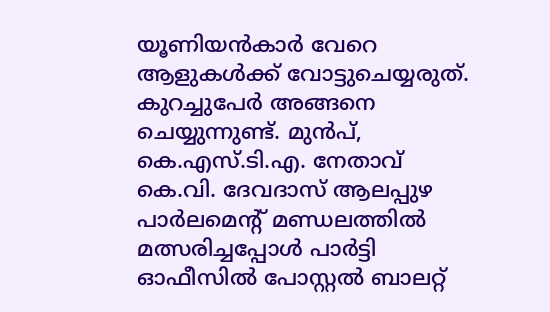യൂണിയൻകാർ വേറെ ആളുകൾക്ക് വോട്ടുചെയ്യരുത്. കുറച്ചുപേർ അങ്ങനെ ചെയ്യുന്നുണ്ട്. മുൻപ്, കെ.എസ്.ടി.എ. നേതാവ് കെ.വി. ദേവദാസ് ആലപ്പുഴ പാർലമെന്റ് മണ്ഡലത്തിൽ മത്സരിച്ചപ്പോൾ പാർട്ടി ഓഫീസിൽ പോസ്റ്റൽ ബാലറ്റ്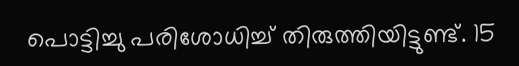പൊട്ടിച്ചു പരിശോധിച്ച് തിരുത്തിയിട്ടുണ്ട്. 15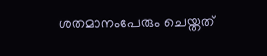ശതമാനംപേരും ചെയ്തത്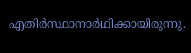എതിർസ്ഥാനാർഥിക്കായിരുന്നു.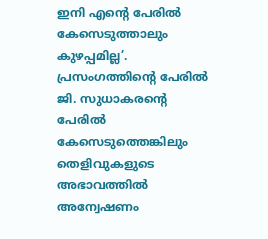ഇനി എന്റെ പേരിൽ കേസെടുത്താലും കുഴപ്പമില്ല’. പ്രസംഗത്തിന്റെ പേരിൽ ജി. സുധാകരന്റെ പേരിൽ കേസെടുത്തെങ്കിലും തെളിവുകളുടെ അഭാവത്തിൽ അന്വേഷണം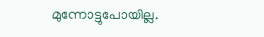മുന്നോട്ടുപോയില്ല.